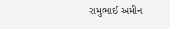રામુભાઈ અમીન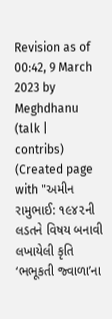Revision as of 00:42, 9 March 2023 by Meghdhanu (talk | contribs) (Created page with "અમીન રામુભાઈ: ૧૯૪૨ની લડતને વિષય બનાવી લખાયેલી કૃતિ ‘ભભૂકતી જ્વાળા’ના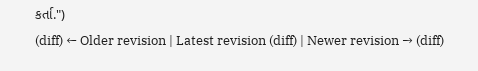કર્તા.")
(diff) ← Older revision | Latest revision (diff) | Newer revision → (diff)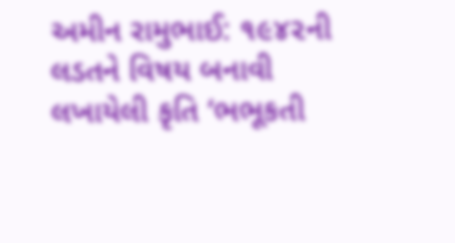અમીન રામુભાઈ: ૧૯૪૨ની લડતને વિષય બનાવી લખાયેલી કૃતિ ‘ભભૂકતી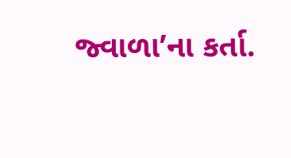જ્વાળા’ના કર્તા.